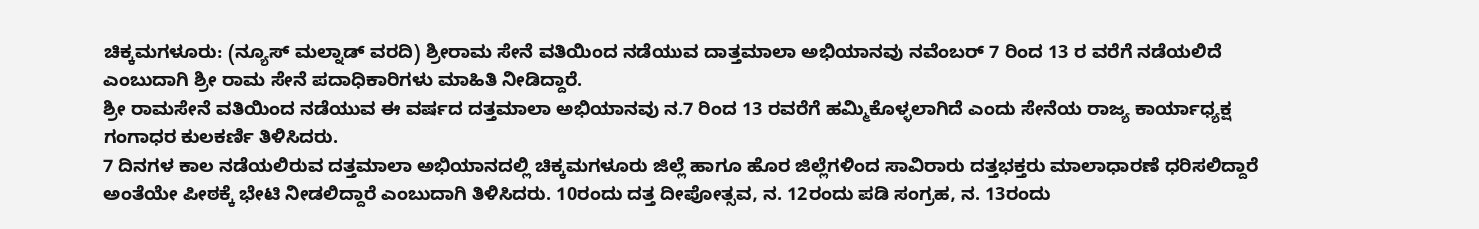ಚಿಕ್ಕಮಗಳೂರು: (ನ್ಯೂಸ್ ಮಲ್ನಾಡ್ ವರದಿ) ಶ್ರೀರಾಮ ಸೇನೆ ವತಿಯಿಂದ ನಡೆಯುವ ದಾತ್ತಮಾಲಾ ಅಭಿಯಾನವು ನವೆಂಬರ್ 7 ರಿಂದ 13 ರ ವರೆಗೆ ನಡೆಯಲಿದೆ ಎಂಬುದಾಗಿ ಶ್ರೀ ರಾಮ ಸೇನೆ ಪದಾಧಿಕಾರಿಗಳು ಮಾಹಿತಿ ನೀಡಿದ್ದಾರೆ.
ಶ್ರೀ ರಾಮಸೇನೆ ವತಿಯಿಂದ ನಡೆಯುವ ಈ ವರ್ಷದ ದತ್ತಮಾಲಾ ಅಭಿಯಾನವು ನ.7 ರಿಂದ 13 ರವರೆಗೆ ಹಮ್ಮಿಕೊಳ್ಳಲಾಗಿದೆ ಎಂದು ಸೇನೆಯ ರಾಜ್ಯ ಕಾರ್ಯಾಧ್ಯಕ್ಷ ಗಂಗಾಧರ ಕುಲಕರ್ಣಿ ತಿಳಿಸಿದರು.
7 ದಿನಗಳ ಕಾಲ ನಡೆಯಲಿರುವ ದತ್ತಮಾಲಾ ಅಭಿಯಾನದಲ್ಲಿ ಚಿಕ್ಕಮಗಳೂರು ಜಿಲ್ಲೆ ಹಾಗೂ ಹೊರ ಜಿಲ್ಲೆಗಳಿಂದ ಸಾವಿರಾರು ದತ್ತಭಕ್ತರು ಮಾಲಾಧಾರಣೆ ಧರಿಸಲಿದ್ದಾರೆ ಅಂತೆಯೇ ಪೀಠಕ್ಕೆ ಭೇಟಿ ನೀಡಲಿದ್ದಾರೆ ಎಂಬುದಾಗಿ ತಿಳಿಸಿದರು. 10ರಂದು ದತ್ತ ದೀಪೋತ್ಸವ, ನ. 12ರಂದು ಪಡಿ ಸಂಗ್ರಹ, ನ. 13ರಂದು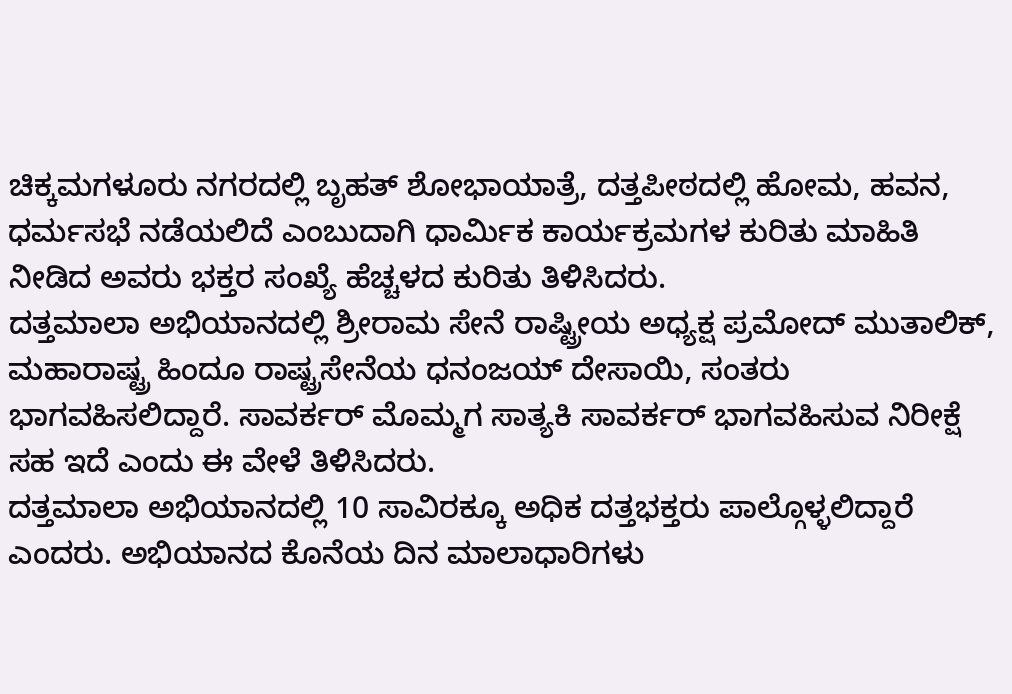ಚಿಕ್ಕಮಗಳೂರು ನಗರದಲ್ಲಿ ಬೃಹತ್ ಶೋಭಾಯಾತ್ರೆ, ದತ್ತಪೀಠದಲ್ಲಿ ಹೋಮ, ಹವನ, ಧರ್ಮಸಭೆ ನಡೆಯಲಿದೆ ಎಂಬುದಾಗಿ ಧಾರ್ಮಿಕ ಕಾರ್ಯಕ್ರಮಗಳ ಕುರಿತು ಮಾಹಿತಿ ನೀಡಿದ ಅವರು ಭಕ್ತರ ಸಂಖ್ಯೆ ಹೆಚ್ಚಳದ ಕುರಿತು ತಿಳಿಸಿದರು.
ದತ್ತಮಾಲಾ ಅಭಿಯಾನದಲ್ಲಿ ಶ್ರೀರಾಮ ಸೇನೆ ರಾಷ್ಟ್ರೀಯ ಅಧ್ಯಕ್ಷ ಪ್ರಮೋದ್ ಮುತಾಲಿಕ್, ಮಹಾರಾಷ್ಟ್ರ ಹಿಂದೂ ರಾಷ್ಟ್ರಸೇನೆಯ ಧನಂಜಯ್ ದೇಸಾಯಿ, ಸಂತರು ಭಾಗವಹಿಸಲಿದ್ದಾರೆ. ಸಾವರ್ಕರ್ ಮೊಮ್ಮಗ ಸಾತ್ಯಕಿ ಸಾವರ್ಕರ್ ಭಾಗವಹಿಸುವ ನಿರೀಕ್ಷೆ ಸಹ ಇದೆ ಎಂದು ಈ ವೇಳೆ ತಿಳಿಸಿದರು.
ದತ್ತಮಾಲಾ ಅಭಿಯಾನದಲ್ಲಿ 10 ಸಾವಿರಕ್ಕೂ ಅಧಿಕ ದತ್ತಭಕ್ತರು ಪಾಲ್ಗೊಳ್ಳಲಿದ್ದಾರೆ ಎಂದರು. ಅಭಿಯಾನದ ಕೊನೆಯ ದಿನ ಮಾಲಾಧಾರಿಗಳು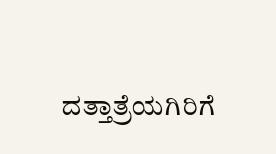ದತ್ತಾತ್ರೆಯಗಿರಿಗೆ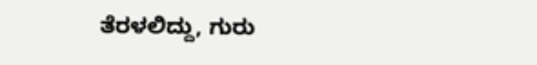ತೆರಳಲಿದ್ದು, ಗುರು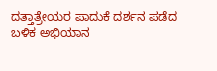ದತ್ತಾತ್ರೇಯರ ಪಾದುಕೆ ದರ್ಶನ ಪಡೆದ ಬಳಿಕ ಅಭಿಯಾನ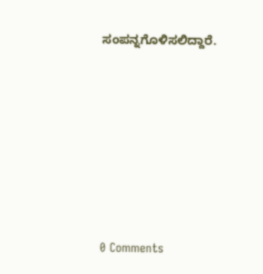ಸಂಪನ್ನಗೊಳಿಸಲಿದ್ದಾರೆ.








0 Comments